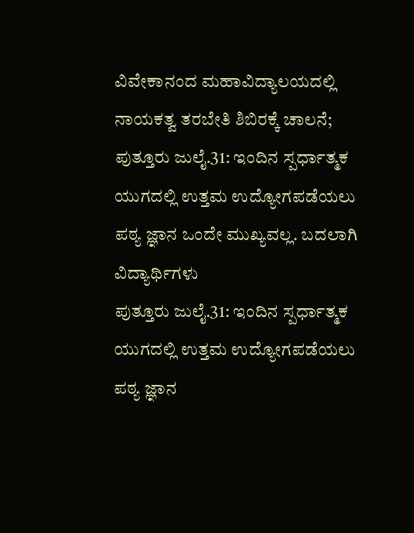ವಿವೇಕಾನಂದ ಮಹಾವಿದ್ಯಾಲಯದಲ್ಲಿ ನಾಯಕತ್ವ ತರಬೇತಿ ಶಿಬಿರಕ್ಕೆ ಚಾಲನೆ;
ಪುತ್ತೂರು ಜುಲೈ.31: ಇಂದಿನ ಸ್ಪರ್ಧಾತ್ಮಕ ಯುಗದಲ್ಲಿ ಉತ್ತಮ ಉದ್ಯೋಗಪಡೆಯಲು ಪಠ್ಯ ಜ್ಞಾನ ಒಂದೇ ಮುಖ್ಯವಲ್ಲ. ಬದಲಾಗಿ ವಿದ್ಯಾರ್ಥಿಗಳು
ಪುತ್ತೂರು ಜುಲೈ.31: ಇಂದಿನ ಸ್ಪರ್ಧಾತ್ಮಕ ಯುಗದಲ್ಲಿ ಉತ್ತಮ ಉದ್ಯೋಗಪಡೆಯಲು ಪಠ್ಯ ಜ್ಞಾನ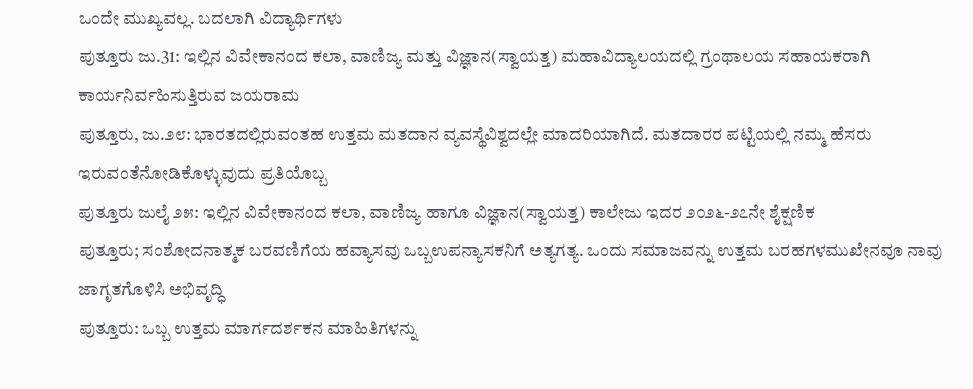ಒಂದೇ ಮುಖ್ಯವಲ್ಲ. ಬದಲಾಗಿ ವಿದ್ಯಾರ್ಥಿಗಳು
ಪುತ್ತೂರು ಜು.31: ಇಲ್ಲಿನ ವಿವೇಕಾನಂದ ಕಲಾ, ವಾಣಿಜ್ಯ ಮತ್ತು ವಿಜ್ಞಾನ(ಸ್ವಾಯತ್ತ) ಮಹಾವಿದ್ಯಾಲಯದಲ್ಲಿ ಗ್ರಂಥಾಲಯ ಸಹಾಯಕರಾಗಿ ಕಾರ್ಯನಿರ್ವಹಿಸುತ್ತಿರುವ ಜಯರಾಮ
ಪುತ್ತೂರು, ಜು.೨೮: ಭಾರತದಲ್ಲಿರುವಂತಹ ಉತ್ತಮ ಮತದಾನ ವ್ಯವಸ್ಥೆವಿಶ್ವದಲ್ಲೇ ಮಾದರಿಯಾಗಿದೆ. ಮತದಾರರ ಪಟ್ಟಿಯಲ್ಲಿ ನಮ್ಮ ಹೆಸರು ಇರುವಂತೆನೋಡಿಕೊಳ್ಳುವುದು ಪ್ರತಿಯೊಬ್ಬ
ಪುತ್ತೂರು ಜುಲೈ ೨೫: ಇಲ್ಲಿನ ವಿವೇಕಾನಂದ ಕಲಾ, ವಾಣಿಜ್ಯ ಹಾಗೂ ವಿಜ್ಞಾನ(ಸ್ವಾಯತ್ತ) ಕಾಲೇಜು ಇದರ ೨೦೨೬-೨೭ನೇ ಶೈಕ್ಷಣಿಕ
ಪುತ್ತೂರು; ಸಂಶೋದನಾತ್ಮಕ ಬರವಣಿಗೆಯ ಹವ್ಯಾಸವು ಒಬ್ಬಉಪನ್ಯಾಸಕನಿಗೆ ಅತ್ಯಗತ್ಯ. ಒಂದು ಸಮಾಜವನ್ನು ಉತ್ತಮ ಬರಹಗಳಮುಖೇನವೂ ನಾವು ಜಾಗೃತಗೊಳಿಸಿ ಅಭಿವೃದ್ಧಿ
ಪುತ್ತೂರು: ಒಬ್ಬ ಉತ್ತಮ ಮಾರ್ಗದರ್ಶಕನ ಮಾಹಿತಿಗಳನ್ನು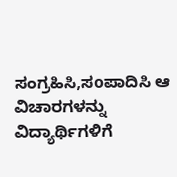ಸಂಗ್ರಹಿಸಿ,ಸoಪಾದಿಸಿ ಆ ವಿಚಾರಗಳನ್ನು ವಿದ್ಯಾರ್ಥಿಗಳಿಗೆ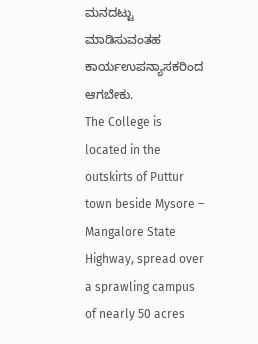ಮನದಟ್ಟು ಮಾಡಿಸುವಂತಹ ಕಾರ್ಯಉಪನ್ಯಾಸಕರಿಂದ ಆಗಬೇಕು.
The College is located in the outskirts of Puttur town beside Mysore – Mangalore State Highway, spread over a sprawling campus of nearly 50 acres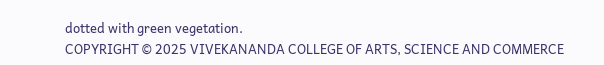dotted with green vegetation.
COPYRIGHT © 2025 VIVEKANANDA COLLEGE OF ARTS, SCIENCE AND COMMERCE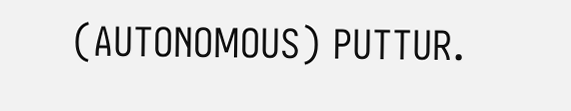(AUTONOMOUS) PUTTUR.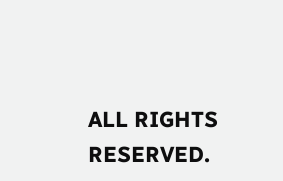ALL RIGHTS RESERVED.